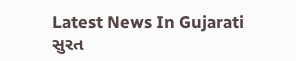Latest News In Gujarati
સુરત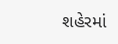શહેરમાં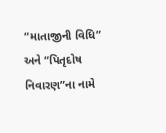“માતાજીની વિધિ” અને “પિતૃદોષ નિવારણ”ના નામે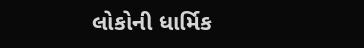લોકોની ધાર્મિક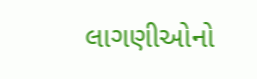લાગણીઓનો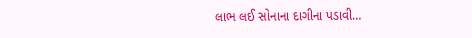લાભ લઈ સોનાના દાગીના પડાવી…